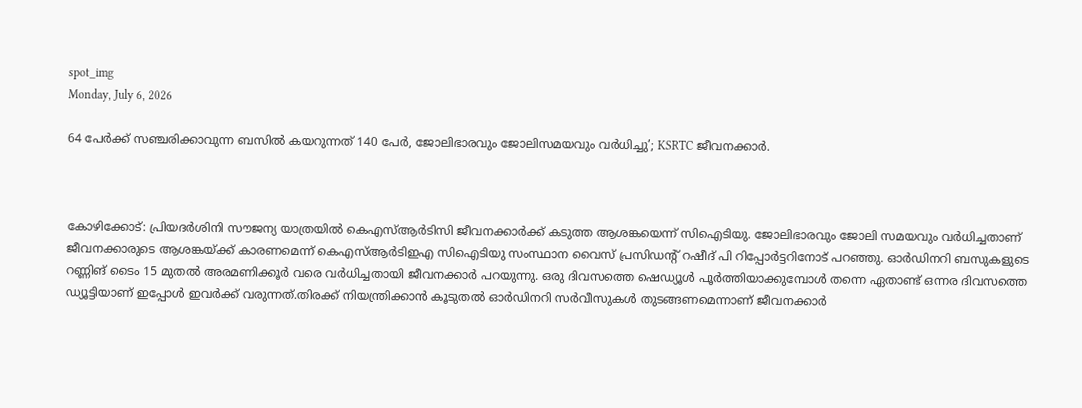spot_img
Monday, July 6, 2026

64 പേര്‍ക്ക് സഞ്ചരിക്കാവുന്ന ബസില്‍ കയറുന്നത് 140 പേര്‍, ജോലിഭാരവും ജോലിസമയവും വര്‍ധിച്ചു’; KSRTC ജീവനക്കാർ.



കോഴിക്കോട്: പ്രിയദര്‍ശിനി സൗജന്യ യാത്രയില്‍ കെഎസ്ആർടിസി ജീവനക്കാര്‍ക്ക് കടുത്ത ആശങ്കയെന്ന് സിഐടിയു. ജോലിഭാരവും ജോലി സമയവും വര്‍ധിച്ചതാണ് ജീവനക്കാരുടെ ആശങ്കയ്ക്ക് കാരണമെന്ന് കെഎസ്ആര്‍ടിഇഎ സിഐടിയു സംസ്ഥാന വൈസ് പ്രസിഡന്റ് റഷീദ് പി റിപ്പോര്‍ട്ടറിനോട് പറഞ്ഞു. ഓര്‍ഡിനറി ബസുകളുടെ റണ്ണിങ് ടൈം 15 മുതല്‍ അരമണിക്കൂര്‍ വരെ വര്‍ധിച്ചതായി ജീവനക്കാര്‍ പറയുന്നു. ഒരു ദിവസത്തെ ഷെഡ്യൂള്‍ പൂര്‍ത്തിയാക്കുമ്പോള്‍ തന്നെ ഏതാണ്ട് ഒന്നര ദിവസത്തെ ഡ്യൂട്ടിയാണ് ഇപ്പോള്‍ ഇവര്‍ക്ക് വരുന്നത്.തിരക്ക് നിയന്ത്രിക്കാന്‍ കൂടുതല്‍ ഓര്‍ഡിനറി സര്‍വീസുകള്‍ തുടങ്ങണമെന്നാണ് ജീവനക്കാര്‍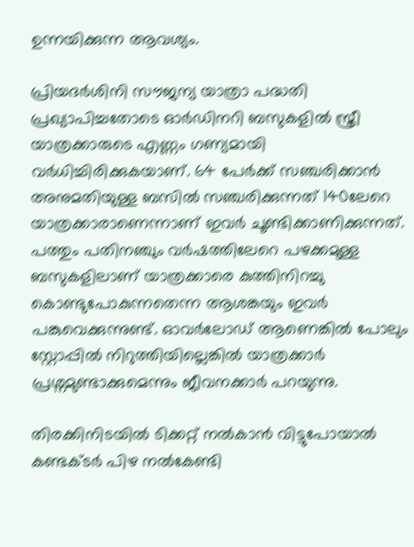ഉന്നയിക്കുന്ന ആവശ്യം.

പ്രിയദര്‍ശിനി സൗജന്യ യാത്രാ പദ്ധതി പ്രഖ്യാപിച്ചതോടെ ഓര്‍ഡിനറി ബസുകളില്‍ സ്ത്രീ യാത്രക്കാരുടെ എണ്ണം ഗണ്യമായി വര്‍ധിച്ചിരിക്കുകയാണ്. 64 പേര്‍ക്ക് സഞ്ചരിക്കാന്‍ അനുമതിയുള്ള ബസില്‍ സഞ്ചരിക്കുന്നത് 140ലേറെ യാത്രക്കാരാണെന്നാണ് ഇവര്‍ ചൂണ്ടിക്കാണിക്കുന്നത്. പത്തും പതിനഞ്ചും വര്‍ഷത്തിലേറെ പഴക്കമുള്ള ബസുകളിലാണ് യാത്രക്കാരെ കുത്തിനിറച്ചു കൊണ്ടുപോകുന്നതെന്ന ആശങ്കയും ഇവര്‍ പങ്കുവെക്കുന്നുണ്ട്. ഓവര്‍ലോഡ് ആണെങ്കില്‍ പോലും സ്റ്റോപ്പില്‍ നിറുത്തിയില്ലെങ്കില്‍ യാത്രക്കാര്‍ പ്രശ്നമുണ്ടാക്കുമെന്നും ജീവനക്കാര്‍ പറയുന്നു.

തിരക്കിനിടയില്‍ ടിക്കറ്റ് നല്‍കാന്‍ വിട്ടുപോയാല്‍ കണ്ടക്ടര്‍ പിഴ നല്‍കേണ്ടി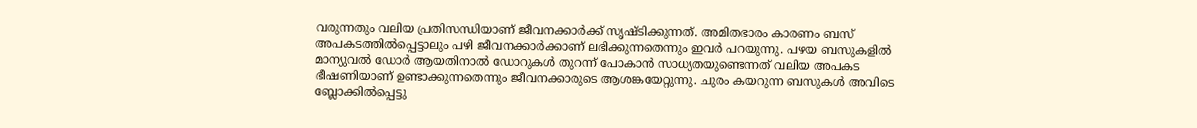വരുന്നതും വലിയ പ്രതിസന്ധിയാണ് ജീവനക്കാര്‍ക്ക് സൃഷ്ടിക്കുന്നത്. അമിതഭാരം കാരണം ബസ് അപകടത്തില്‍പ്പെട്ടാലും പഴി ജീവനക്കാര്‍ക്കാണ് ലഭിക്കുന്നതെന്നും ഇവര്‍ പറയുന്നു. പഴയ ബസുകളില്‍ മാന്യുവല്‍ ഡോര്‍ ആയതിനാല്‍ ഡോറുകള്‍ തുറന്ന് പോകാന്‍ സാധ്യതയുണ്ടെന്നത് വലിയ അപകട ഭീഷണിയാണ് ഉണ്ടാക്കുന്നതെന്നും ജീവനക്കാരുടെ ആശങ്കയേറ്റുന്നു. ചുരം കയറുന്ന ബസുകള്‍ അവിടെ ബ്ലോക്കില്‍പ്പെട്ടു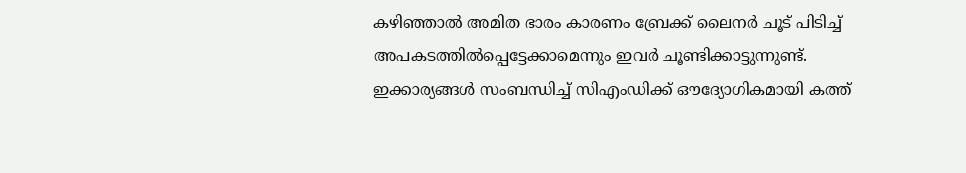കഴിഞ്ഞാല്‍ അമിത ഭാരം കാരണം ബ്രേക്ക് ലൈനര്‍ ചൂട് പിടിച്ച് അപകടത്തില്‍പ്പെട്ടേക്കാമെന്നും ഇവര്‍ ചൂണ്ടിക്കാട്ടുന്നുണ്ട്. ഇക്കാര്യങ്ങള്‍ സംബന്ധിച്ച് സിഎംഡിക്ക് ഔദ്യോഗികമായി കത്ത്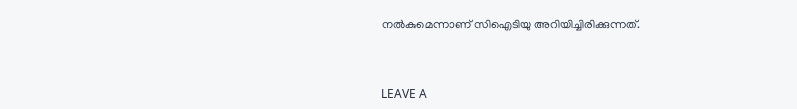നല്‍കുമെന്നാണ് സിഐടിയു അറിയിച്ചിരിക്കുന്നത്.



LEAVE A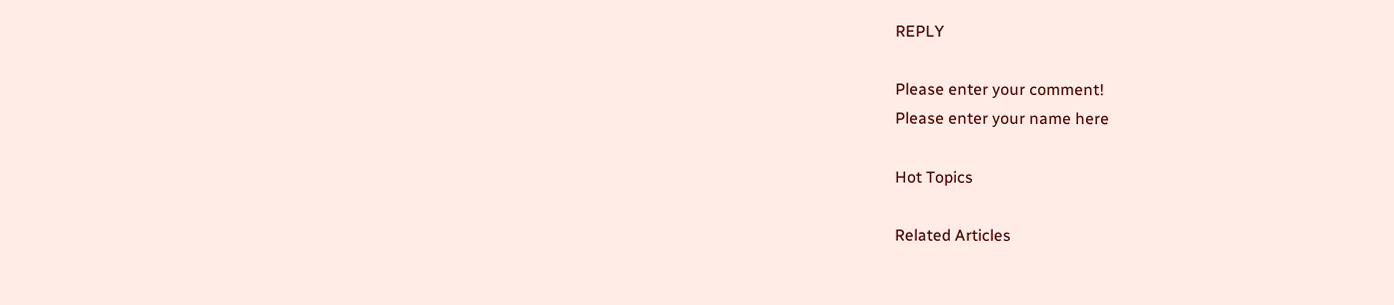REPLY

Please enter your comment!
Please enter your name here

Hot Topics

Related Articles